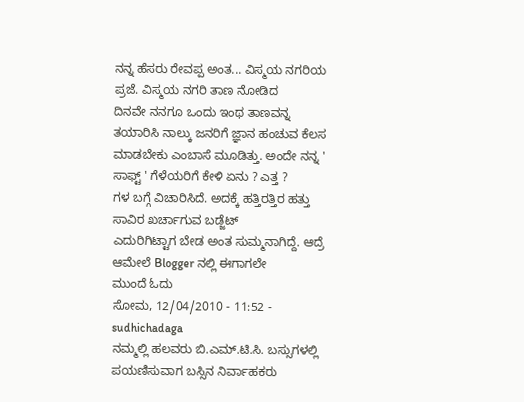ನನ್ನ ಹೆಸರು ರೇವಪ್ಪ ಅಂತ... ವಿಸ್ಮಯ ನಗರಿಯ ಪ್ರಜೆ. ವಿಸ್ಮಯ ನಗರಿ ತಾಣ ನೋಡಿದ
ದಿನವೇ ನನಗೂ ಒಂದು ಇಂಥ ತಾಣವನ್ನ ತಯಾರಿಸಿ ನಾಲ್ಕು ಜನರಿಗೆ ಜ್ಞಾನ ಹಂಚುವ ಕೆಲಸ
ಮಾಡಬೇಕು ಎಂಬಾಸೆ ಮೂಡಿತ್ತು. ಅಂದೇ ನನ್ನ ' ಸಾಫ್ಟ್ ' ಗೆಳೆಯರಿಗೆ ಕೇಳಿ ಏನು ? ಎತ್ತ ?
ಗಳ ಬಗ್ಗೆ ವಿಚಾರಿಸಿದೆ. ಅದಕ್ಕೆ ಹತ್ತಿರತ್ತಿರ ಹತ್ತು ಸಾವಿರ ಖರ್ಚಾಗುವ ಬಡ್ಜೆಟ್
ಎದುರಿಗಿಟ್ಟಾಗ ಬೇಡ ಅಂತ ಸುಮ್ಮನಾಗಿದ್ದೆ. ಆದ್ರೆ ಆಮೇಲೆ Blogger ನಲ್ಲಿ ಈಗಾಗಲೇ
ಮುಂದೆ ಓದು
ಸೋಮ, 12/04/2010 - 11:52 - sudhichadaga
ನಮ್ಮಲ್ಲಿ ಹಲವರು ಬಿ.ಎಮ್.ಟಿ.ಸಿ. ಬಸ್ಸುಗಳಲ್ಲಿ ಪಯಣಿಸುವಾಗ ಬಸ್ಸಿನ ನಿರ್ವಾಹಕರು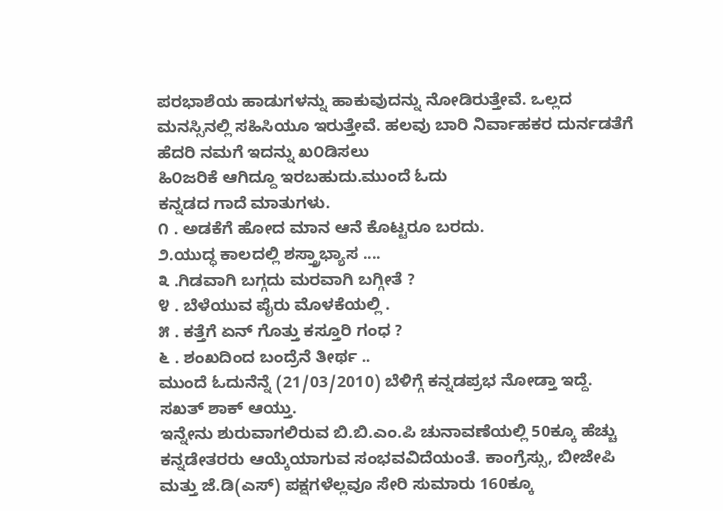ಪರಭಾಶೆಯ ಹಾಡುಗಳನ್ನು ಹಾಕುವುದನ್ನು ನೋಡಿರುತ್ತೇವೆ. ಒಲ್ಲದ ಮನಸ್ಸಿನಲ್ಲಿ ಸಹಿಸಿಯೂ ಇರುತ್ತೇವೆ. ಹಲವು ಬಾರಿ ನಿರ್ವಾಹಕರ ದುರ್ನಡತೆಗೆ ಹೆದರಿ ನಮಗೆ ಇದನ್ನು ಖ೦ಡಿಸಲು
ಹಿ೦ಜರಿಕೆ ಆಗಿದ್ದೂ ಇರಬಹುದು.ಮುಂದೆ ಓದು
ಕನ್ನಡದ ಗಾದೆ ಮಾತುಗಳು.
೧ . ಅಡಕೆಗೆ ಹೋದ ಮಾನ ಆನೆ ಕೊಟ್ಟರೂ ಬರದು.
೨.ಯುದ್ಧ ಕಾಲದಲ್ಲಿ ಶಸ್ತ್ರಾಭ್ಯಾಸ ....
೩ .ಗಿಡವಾಗಿ ಬಗ್ಗದು ಮರವಾಗಿ ಬಗ್ಗೀತೆ ?
೪ . ಬೆಳೆಯುವ ಪೈರು ಮೊಳಕೆಯಲ್ಲಿ .
೫ . ಕತ್ತೆಗೆ ಏನ್ ಗೊತ್ತು ಕಸ್ತೂರಿ ಗಂಧ ?
೬ . ಶಂಖದಿಂದ ಬಂದ್ರೆನೆ ತೀರ್ಥ ..
ಮುಂದೆ ಓದುನೆನ್ನೆ (21/03/2010) ಬೆಳಿಗ್ಗೆ ಕನ್ನಡಪ್ರಭ ನೋಡ್ತಾ ಇದ್ದೆ. ಸಖತ್ ಶಾಕ್ ಆಯ್ತು.
ಇನ್ನೇನು ಶುರುವಾಗಲಿರುವ ಬಿ.ಬಿ.ಎಂ.ಪಿ ಚುನಾವಣೆಯಲ್ಲಿ 50ಕ್ಕೂ ಹೆಚ್ಚು ಕನ್ನಡೇತರರು ಆಯ್ಕೆಯಾಗುವ ಸಂಭವವಿದೆಯಂತೆ. ಕಾಂಗ್ರೆಸ್ಸು, ಬೀಜೇಪಿ ಮತ್ತು ಜೆ.ಡಿ(ಎಸ್) ಪಕ್ಷಗಳೆಲ್ಲವೂ ಸೇರಿ ಸುಮಾರು 160ಕ್ಕೂ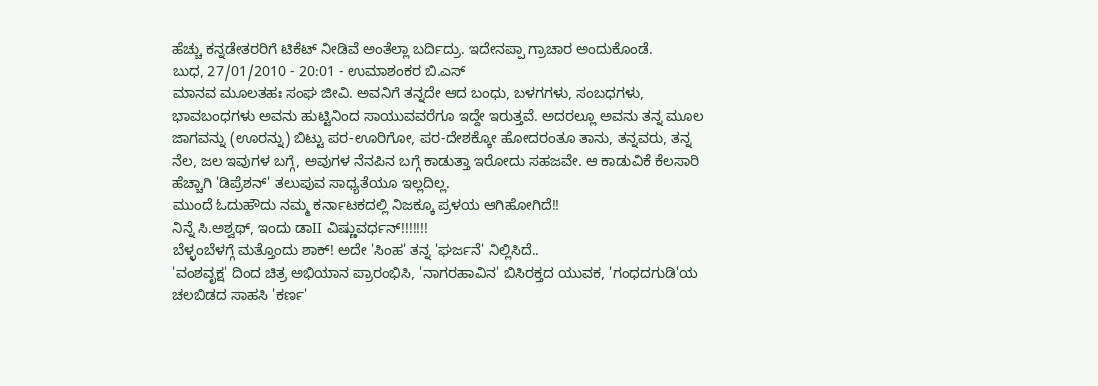ಹೆಚ್ಚು ಕನ್ನಡೇತರರಿಗೆ ಟಿಕೆಟ್ ನೀಡಿವೆ ಅಂತೆಲ್ಲಾ ಬರ್ದಿದ್ರು. ಇದೇನಪ್ಪಾ ಗ್ರಾಚಾರ ಅಂದುಕೊಂಡೆ.
ಬುಧ, 27/01/2010 - 20:01 - ಉಮಾಶಂಕರ ಬಿ.ಎಸ್
ಮಾನವ ಮೂಲತಹಃ ಸಂಘ ಜೀವಿ. ಅವನಿಗೆ ತನ್ನದೇ ಆದ ಬಂಧು, ಬಳಗಗಳು, ಸಂಬಧಗಳು, ಭಾವಬಂಧಗಳು ಅವನು ಹುಟ್ಟಿನಿಂದ ಸಾಯುವವರೆಗೂ ಇದ್ದೇ ಇರುತ್ತವೆ. ಅದರಲ್ಲೂ ಅವನು ತನ್ನ ಮೂಲ ಜಾಗವನ್ನು (ಊರನ್ನು) ಬಿಟ್ಟು ಪರ-ಊರಿಗೋ, ಪರ-ದೇಶಕ್ಕೋ ಹೋದರಂತೂ ತಾನು, ತನ್ನವರು, ತನ್ನ ನೆಲ, ಜಲ ಇವುಗಳ ಬಗ್ಗೆ, ಅವುಗಳ ನೆನಪಿನ ಬಗ್ಗೆ ಕಾಡುತ್ತಾ ಇರೋದು ಸಹಜವೇ. ಆ ಕಾಡುವಿಕೆ ಕೆಲಸಾರಿ ಹೆಚ್ಚಾಗಿ 'ಡಿಪ್ರೆಶನ್' ತಲುಪುವ ಸಾಧ್ಯತೆಯೂ ಇಲ್ಲದಿಲ್ಲ.
ಮುಂದೆ ಓದುಹೌದು ನಮ್ಮ ಕರ್ನಾಟಕದಲ್ಲಿ ನಿಜಕ್ಕೂ ಪ್ರಳಯ ಆಗಿಹೋಗಿದೆ!!
ನಿನ್ನೆ ಸಿ.ಅಶ್ವಥ್, ಇಂದು ಡಾII ವಿಷ್ಣುವರ್ಧನ್!!!!!!!
ಬೆಳ್ಳಂಬೆಳಗ್ಗೆ ಮತ್ತೊಂದು ಶಾಕ್! ಅದೇ 'ಸಿಂಹ' ತನ್ನ 'ಘರ್ಜನೆ' ನಿಲ್ಲಿಸಿದೆ..
'ವಂಶವೃಕ್ಷ' ದಿಂದ ಚಿತ್ರ ಅಭಿಯಾನ ಪ್ರಾರಂಭಿಸಿ, 'ನಾಗರಹಾವಿನ' ಬಿಸಿರಕ್ತದ ಯುವಕ, 'ಗಂಧದಗುಡಿ'ಯ ಚಲಬಿಡದ ಸಾಹಸಿ 'ಕರ್ಣ'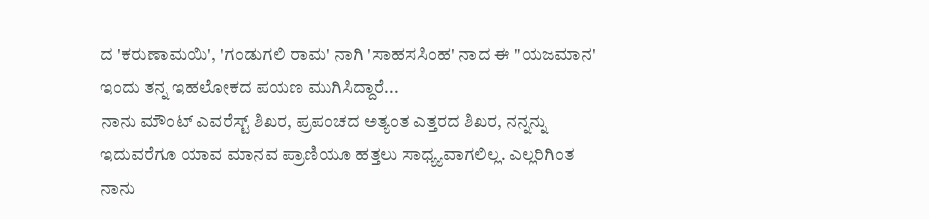ದ 'ಕರುಣಾಮಯಿ', 'ಗಂಡುಗಲಿ ರಾಮ' ನಾಗಿ 'ಸಾಹಸಸಿಂಹ' ನಾದ ಈ "ಯಜಮಾನ' ಇಂದು ತನ್ನ ಇಹಲೋಕದ ಪಯಣ ಮುಗಿಸಿದ್ದಾರೆ...
ನಾನು ಮೌಂಟ್ ಎವರೆಸ್ಟ್ ಶಿಖರ, ಪ್ರಪಂಚದ ಅತ್ಯಂತ ಎತ್ತರದ ಶಿಖರ, ನನ್ನನ್ನು ಇದುವರೆಗೂ ಯಾವ ಮಾನವ ಪ್ರಾಣಿಯೂ ಹತ್ತಲು ಸಾಧ್ಯ್ಯವಾಗಲಿಲ್ಲ. ಎಲ್ಲರಿಗಿಂತ ನಾನು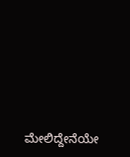ಮೇಲಿದ್ದೇನೆಯೇ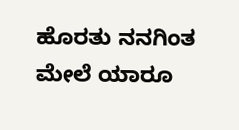ಹೊರತು ನನಗಿಂತ ಮೇಲೆ ಯಾರೂ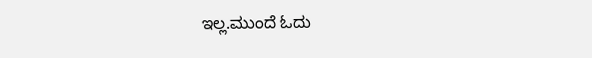ಇಲ್ಲ.ಮುಂದೆ ಓದು